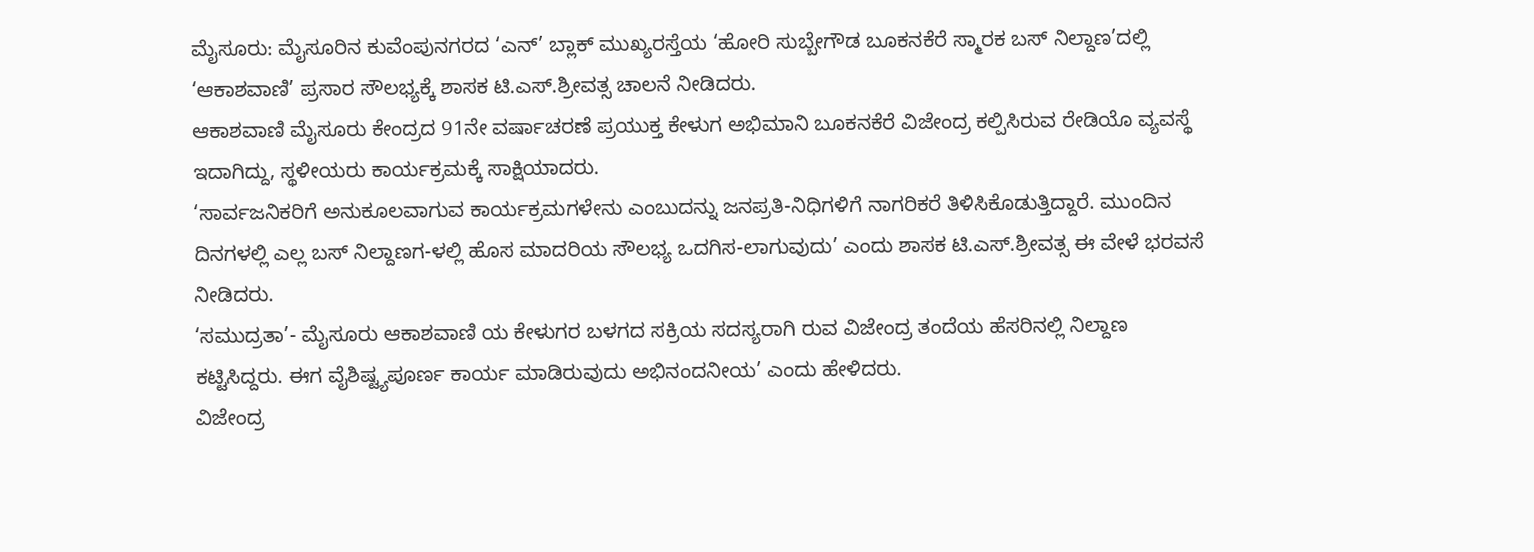ಮೈಸೂರು: ಮೈಸೂರಿನ ಕುವೆಂಪುನಗರದ ‘ಎನ್’ ಬ್ಲಾಕ್ ಮುಖ್ಯರಸ್ತೆಯ ‘ಹೋರಿ ಸುಬ್ಬೇಗೌಡ ಬೂಕನಕೆರೆ ಸ್ಮಾರಕ ಬಸ್ ನಿಲ್ದಾಣ’ದಲ್ಲಿ ‘ಆಕಾಶವಾಣಿ’ ಪ್ರಸಾರ ಸೌಲಭ್ಯಕ್ಕೆ ಶಾಸಕ ಟಿ.ಎಸ್.ಶ್ರೀವತ್ಸ ಚಾಲನೆ ನೀಡಿದರು.
ಆಕಾಶವಾಣಿ ಮೈಸೂರು ಕೇಂದ್ರದ 91ನೇ ವರ್ಷಾಚರಣೆ ಪ್ರಯುಕ್ತ ಕೇಳುಗ ಅಭಿಮಾನಿ ಬೂಕನಕೆರೆ ವಿಜೇಂದ್ರ ಕಲ್ಪಿಸಿರುವ ರೇಡಿಯೊ ವ್ಯವಸ್ಥೆ ಇದಾಗಿದ್ದು, ಸ್ಥಳೀಯರು ಕಾರ್ಯಕ್ರಮಕ್ಕೆ ಸಾಕ್ಷಿಯಾದರು.
‘ಸಾರ್ವಜನಿಕರಿಗೆ ಅನುಕೂಲವಾಗುವ ಕಾರ್ಯಕ್ರಮಗಳೇನು ಎಂಬುದನ್ನು ಜನಪ್ರತಿ-ನಿಧಿಗಳಿಗೆ ನಾಗರಿಕರೆ ತಿಳಿಸಿಕೊಡುತ್ತಿದ್ದಾರೆ. ಮುಂದಿನ ದಿನಗಳಲ್ಲಿ ಎಲ್ಲ ಬಸ್ ನಿಲ್ದಾಣಗ-ಳಲ್ಲಿ ಹೊಸ ಮಾದರಿಯ ಸೌಲಭ್ಯ ಒದಗಿಸ-ಲಾಗುವುದು’ ಎಂದು ಶಾಸಕ ಟಿ.ಎಸ್.ಶ್ರೀವತ್ಸ ಈ ವೇಳೆ ಭರವಸೆ ನೀಡಿದರು.
‘ಸಮುದ್ರತಾ’- ಮೈಸೂರು ಆಕಾಶವಾಣಿ ಯ ಕೇಳುಗರ ಬಳಗದ ಸಕ್ರಿಯ ಸದಸ್ಯರಾಗಿ ರುವ ವಿಜೇಂದ್ರ ತಂದೆಯ ಹೆಸರಿನಲ್ಲಿ ನಿಲ್ದಾಣ ಕಟ್ಟಿಸಿದ್ದರು. ಈಗ ವೈಶಿಷ್ಟ್ಯಪೂರ್ಣ ಕಾರ್ಯ ಮಾಡಿರುವುದು ಅಭಿನಂದನೀಯ’ ಎಂದು ಹೇಳಿದರು.
ವಿಜೇಂದ್ರ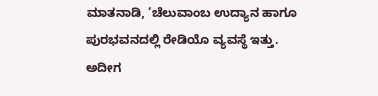ಮಾತನಾಡಿ, ‘ಚೆಲುವಾಂಬ ಉದ್ಯಾನ ಹಾಗೂ ಪುರಭವನದಲ್ಲಿ ರೇಡಿಯೊ ವ್ಯವಸ್ಥೆ ಇತ್ತು. ಅದೀಗ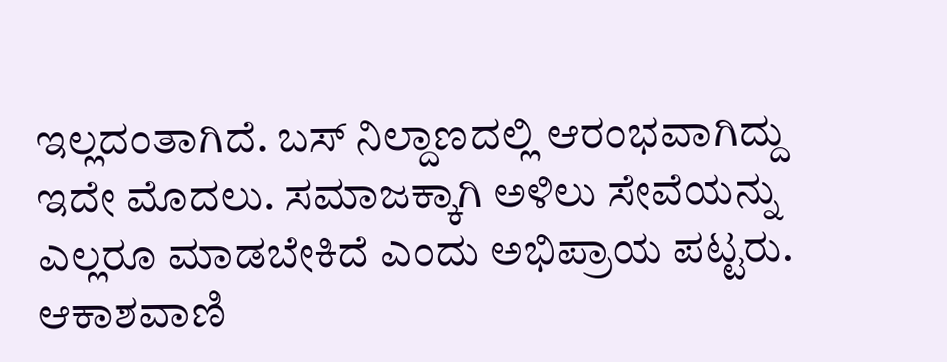ಇಲ್ಲದಂತಾಗಿದೆ. ಬಸ್ ನಿಲ್ದಾಣದಲ್ಲಿ ಆರಂಭವಾಗಿದ್ದು ಇದೇ ಮೊದಲು. ಸಮಾಜಕ್ಕಾಗಿ ಅಳಿಲು ಸೇವೆಯನ್ನು ಎಲ್ಲರೂ ಮಾಡಬೇಕಿದೆ ಎಂದು ಅಭಿಪ್ರಾಯ ಪಟ್ಟರು.
ಆಕಾಶವಾಣಿ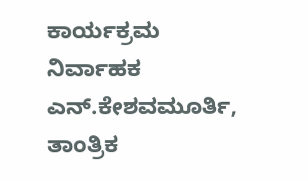ಕಾರ್ಯಕ್ರಮ ನಿರ್ವಾಹಕ ಎನ್.ಕೇಶವಮೂರ್ತಿ, ತಾಂತ್ರಿಕ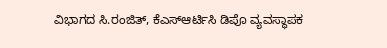ವಿಭಾಗದ ಸಿ.ರಂಜಿತ್, ಕೆಎಸ್ಆರ್ಟಿಸಿ ಡಿಪೊ ವ್ಯವಸ್ಥಾಪಕ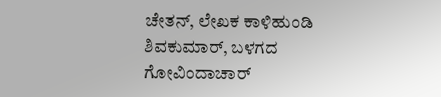ಚೇತನ್, ಲೇಖಕ ಕಾಳಿಹುಂಡಿ ಶಿವಕುಮಾರ್, ಬಳಗದ ಗೋವಿಂದಾಚಾರ್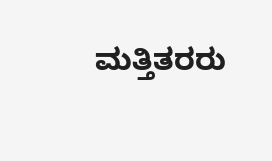ಮತ್ತಿತರರು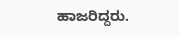ಹಾಜರಿದ್ದರು.